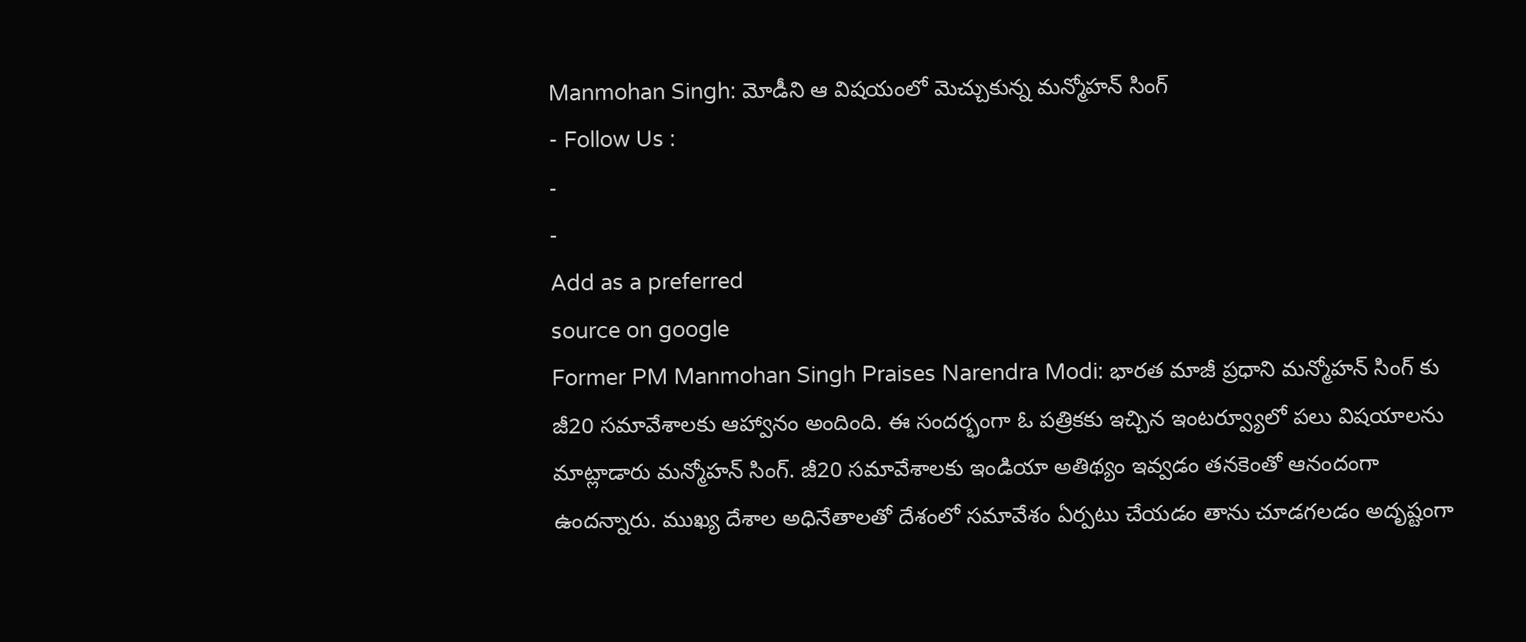Manmohan Singh: మోడీని ఆ విషయంలో మెచ్చుకున్న మన్మోహన్ సింగ్
- Follow Us :
-
-
Add as a preferred
source on google
Former PM Manmohan Singh Praises Narendra Modi: భారత మాజీ ప్రధాని మన్మోహన్ సింగ్ కు జీ20 సమావేశాలకు ఆహ్వానం అందింది. ఈ సందర్భంగా ఓ పత్రికకు ఇచ్చిన ఇంటర్వ్యూలో పలు విషయాలను మాట్లాడారు మన్మోహన్ సింగ్. జీ20 సమావేశాలకు ఇండియా అతిథ్యం ఇవ్వడం తనకెంతో ఆనందంగా ఉందన్నారు. ముఖ్య దేశాల అధినేతాలతో దేశంలో సమావేశం ఏర్పటు చేయడం తాను చూడగలడం అదృష్టంగా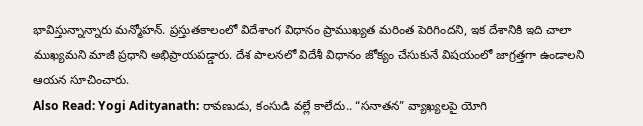భావిస్తున్నాన్నారు మన్మోహన్. ప్రస్తుతకాలంలో విదేశాంగ విధానం ప్రాముఖ్యత మరింత పెరిగిందని, ఇక దేశానికి ఇది చాలా ముఖ్యమని మాజీ ప్రధాని అభిప్రాయపడ్డారు. దేశ పాలనలో విదేశీ విధానం జోక్యం చేసుకునే విషయంలో జాగ్రత్తగా ఉండాలని ఆయన సూచించారు.
Also Read: Yogi Adityanath: రావణుడు, కంసుడి వల్లే కాలేదు.. “సనాతన” వ్యాఖ్యలపై యోగి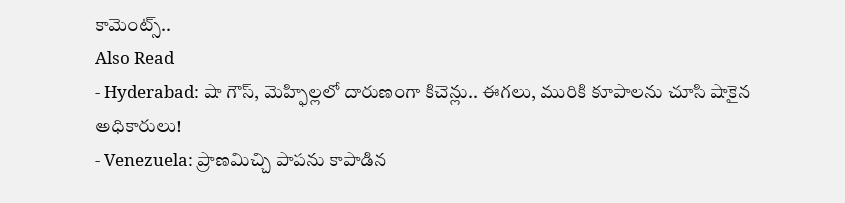కామెంట్స్..
Also Read
- Hyderabad: షా గౌస్, మెహ్ఫిల్లలో దారుణంగా కిచెన్లు.. ఈగలు, మురికి కూపాలను చూసి షాకైన అధికారులు!
- Venezuela: ప్రాణమిచ్చి పాపను కాపాడిన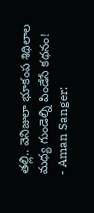తల్లి.. వెనిజులా భూకంప శిథిలాల మధ్య గుండెల్ని పిండేసే కథనం!
- Aman Sanger: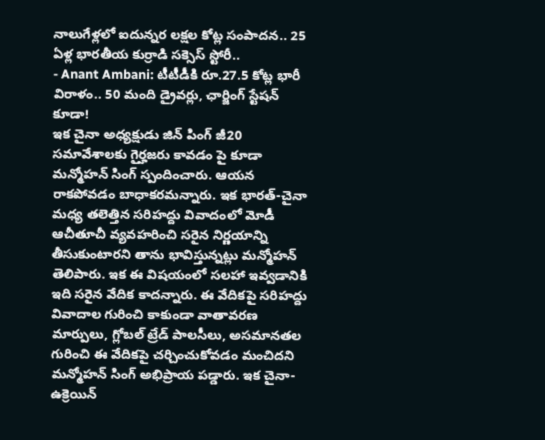నాలుగేళ్లలో ఐదున్నర లక్షల కోట్ల సంపాదన.. 25 ఏళ్ల భారతీయ కుర్రాడి సక్సెస్ స్టోరీ..
- Anant Ambani: టీటీడీకి రూ.27.5 కోట్ల భారీ విరాళం.. 50 మంది డ్రైవర్లు, ఛార్జింగ్ స్టేషన్ కూడా!
ఇక చైనా అధ్యక్షుడు జిన్ పింగ్ జీ20 సమావేశాలకు గైర్హజరు కావడం పై కూడా మన్మోహన్ సింగ్ స్పందించారు. ఆయన రాకపోవడం బాధాకరమన్నారు. ఇక భారత్-చైనా మధ్య తలెత్తిన సరిహద్దు వివాదంలో మోడీ ఆచీతూచీ వ్యవహరించి సరైన నిర్ణయాన్ని తీసుకుంటారని తాను భావిస్తున్నట్లు మన్మోహన్ తెలిపారు. ఇక ఈ విషయంలో సలహా ఇవ్వడానికి ఇది సరైన వేదిక కాదన్నారు. ఈ వేదికపై సరిహద్దు వివాదాల గురించి కాకుండా వాతావరణ మార్పులు, గ్లోబల్ ట్రేడ్ పాలసీలు, అసమానతల గురించి ఈ వేదికపై చర్చించుకోవడం మంచిదని మన్మోహన్ సింగ్ అభిప్రాయ పడ్డారు. ఇక చైనా-ఉక్రెయిన్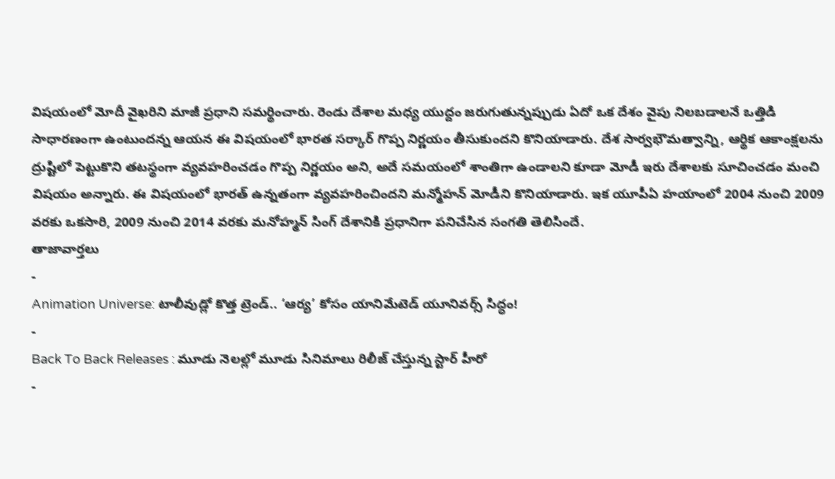విషయంలో మోదీ వైఖరిని మాజీ ప్రధాని సమర్థించారు. రెండు దేశాల మధ్య యుద్దం జరుగుతున్నప్పుడు ఏదో ఒక దేశం వైపు నిలబడాలనే ఒత్తిడి సాధారణంగా ఉంటుందన్న ఆయన ఈ విషయంలో భారత సర్కార్ గొప్ప నిర్ణయం తీసుకుందని కొనియాడారు. దేశ సార్వభౌమత్వాన్ని, ఆర్థిక ఆకాంక్షలను ద్రుష్టిలో పెట్టుకొని తటస్థంగా వ్యవహరించడం గొప్ప నిర్ణయం అని, అదే సమయంలో శాంతిగా ఉండాలని కూడా మోడీ ఇరు దేశాలకు సూచించడం మంచి విషయం అన్నారు. ఈ విషయంలో భారత్ ఉన్నతంగా వ్యవహరించిందని మన్మోహన్ మోడీని కొనియాడారు. ఇక యూపీఏ హయాంలో 2004 నుంచి 2009 వరకు ఒకసారి, 2009 నుంచి 2014 వరకు మనోహ్మన్ సింగ్ దేశానికి ప్రధానిగా పనిచేసిన సంగతి తెలిసిందే.
తాజావార్తలు
-
Animation Universe: టాలీవుడ్లో కొత్త ట్రెండ్.. ‘ఆర్య’ కోసం యానిమేటెడ్ యూనివర్స్ సిద్ధం!
-
Back To Back Releases : మూడు నెలల్లో మూడు సినిమాలు రిలీజ్ చేస్తున్న స్టార్ హీరో
-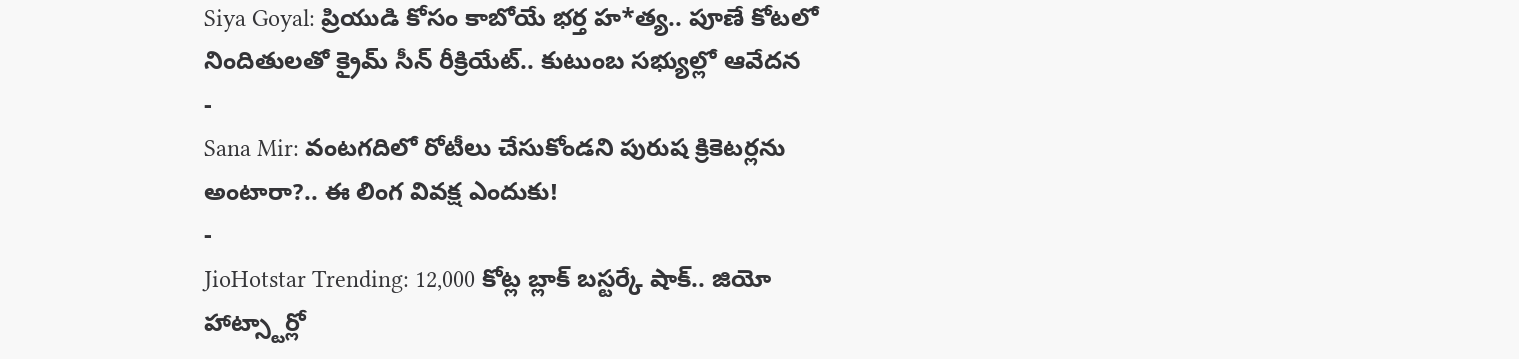Siya Goyal: ప్రియుడి కోసం కాబోయే భర్త హ*త్య.. పూణే కోటలో నిందితులతో క్రైమ్ సీన్ రీక్రియేట్.. కుటుంబ సభ్యుల్లో ఆవేదన
-
Sana Mir: వంటగదిలో రోటీలు చేసుకోండని పురుష క్రికెటర్లను అంటారా?.. ఈ లింగ వివక్ష ఎందుకు!
-
JioHotstar Trending: 12,000 కోట్ల బ్లాక్ బస్టర్కే షాక్.. జియో హాట్స్టార్లో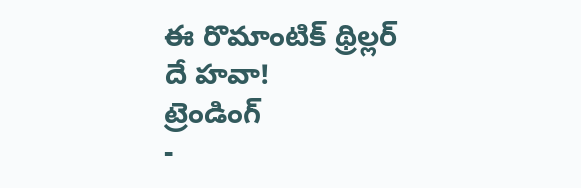ఈ రొమాంటిక్ థ్రిల్లర్ దే హవా!
ట్రెండింగ్
-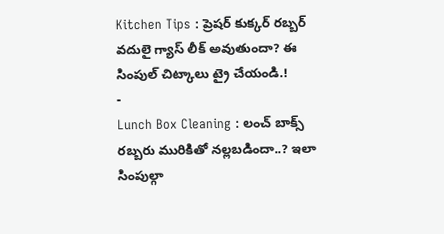Kitchen Tips : ప్రెషర్ కుక్కర్ రబ్బర్ వదులై గ్యాస్ లీక్ అవుతుందా? ఈ సింపుల్ చిట్కాలు ట్రై చేయండి.!
-
Lunch Box Cleaning : లంచ్ బాక్స్ రబ్బరు మురికితో నల్లబడిందా..? ఇలా సింపుల్గా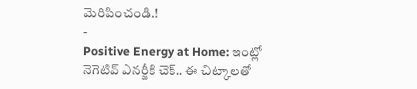మెరిపించండి.!
-
Positive Energy at Home: ఇంట్లో నెగెటివ్ ఎనర్జీకి చెక్.. ఈ చిట్కాలతో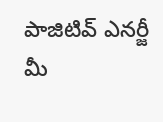పాజిటివ్ ఎనర్జీ మీ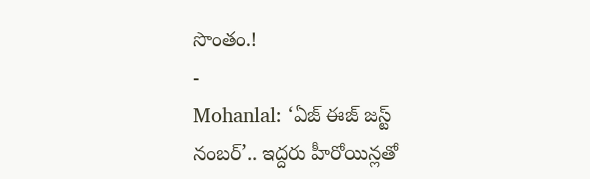సొంతం.!
-
Mohanlal: ‘ఏజ్ ఈజ్ జస్ట్ నంబర్’.. ఇద్దరు హీరోయిన్లతో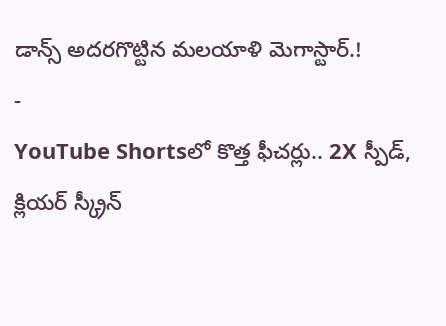డాన్స్ అదరగొట్టిన మలయాళి మెగాస్టార్.!
-
YouTube Shortsలో కొత్త ఫీచర్లు.. 2X స్పీడ్, క్లియర్ స్క్రీన్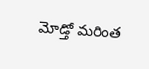మోడ్తో మరింత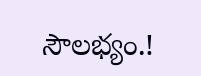సౌలభ్యం.!